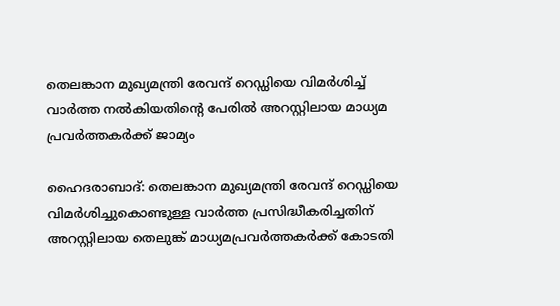തെലങ്കാന മുഖ്യമന്ത്രി രേവന്ദ് റെഡ്ഡിയെ വിമർശിച്ച് വാർത്ത നൽകിയതിന്റെ പേരിൽ അറസ്റ്റിലായ മാധ്യമ പ്രവർത്തകർക്ക് ജാമ്യം

ഹൈദരാബാദ്: തെലങ്കാന മുഖ്യമന്ത്രി രേവന്ദ് റെഡ്ഡിയെ വിമര്‍ശിച്ചുകൊണ്ടുള്ള വാര്‍ത്ത പ്രസിദ്ധീകരിച്ചതിന് അറസ്റ്റിലായ തെലുങ്ക് മാധ്യമപ്രവര്‍ത്തകര്‍ക്ക് കോടതി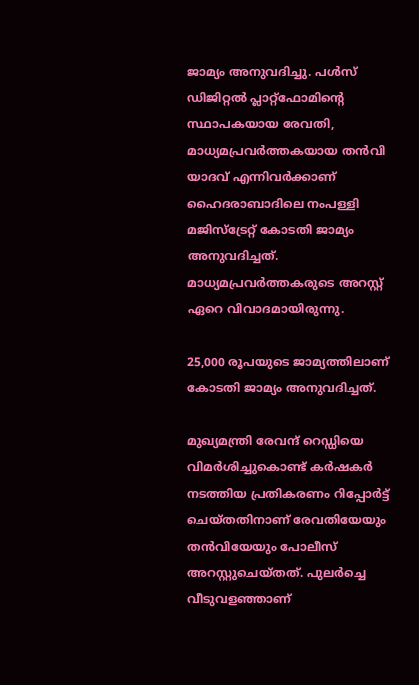ജാമ്യം അനുവദിച്ചു. പള്‍സ് ഡിജിറ്റല്‍ പ്ലാറ്റ്‌ഫോമിന്റെ സ്ഥാപകയായ രേവതി, മാധ്യമപ്രവര്‍ത്തകയായ തന്‍വി യാദവ് എന്നിവര്‍ക്കാണ് ഹൈദരാബാദിലെ നംപള്ളി മജിസ്‌ട്രേറ്റ് കോടതി ജാമ്യം അനുവദിച്ചത്. മാധ്യമപ്രവര്‍ത്തകരുടെ അറസ്റ്റ് ഏറെ വിവാദമായിരുന്നു.

25,000 രൂപയുടെ ജാമ്യത്തിലാണ് കോടതി ജാമ്യം അനുവദിച്ചത്.

മുഖ്യമന്ത്രി രേവന്ദ് റെഡ്ഡിയെ വിമര്‍ശിച്ചുകൊണ്ട് കര്‍ഷകര്‍ നടത്തിയ പ്രതികരണം റിപ്പോര്‍ട്ട് ചെയ്തതിനാണ് രേവതിയേയും തന്‍വിയേയും പോലീസ് അറസ്റ്റുചെയ്തത്. പുലര്‍ച്ചെ വീടുവളഞ്ഞാണ്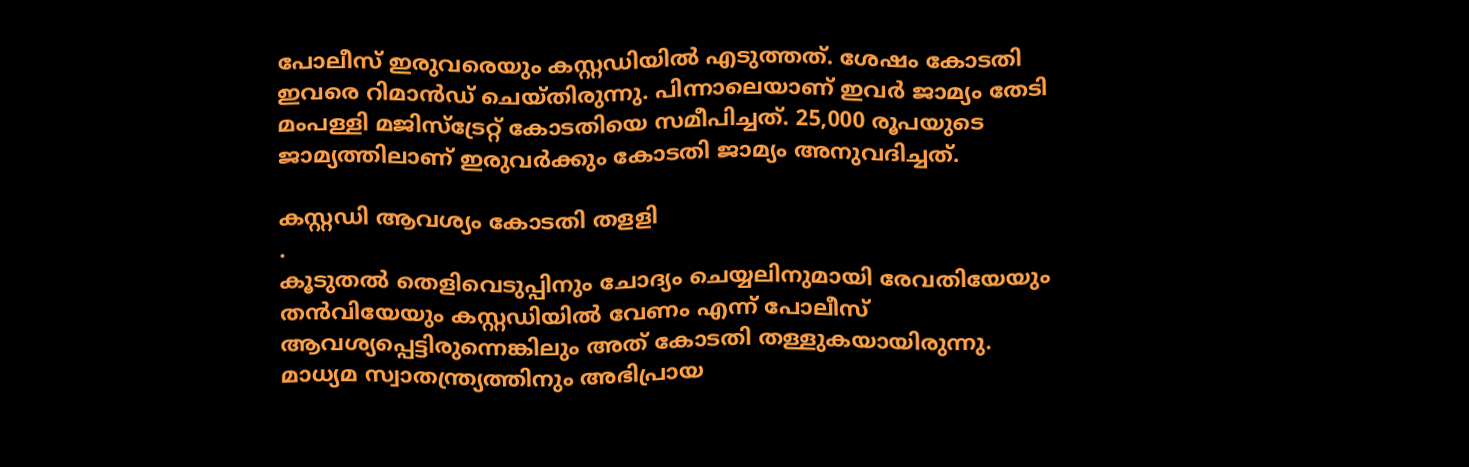പോലീസ് ഇരുവരെയും കസ്റ്റഡിയില്‍ എടുത്തത്. ശേഷം കോടതി ഇവരെ റിമാന്‍ഡ് ചെയ്തിരുന്നു. പിന്നാലെയാണ് ഇവര്‍ ജാമ്യം തേടി മംപള്ളി മജിസ്‌ട്രേറ്റ് കോടതിയെ സമീപിച്ചത്. 25,000 രൂപയുടെ ജാമ്യത്തിലാണ് ഇരുവര്‍ക്കും കോടതി ജാമ്യം അനുവദിച്ചത്.

കസ്റ്റഡി ആവശ്യം കോടതി തളളി
.
കൂടുതല്‍ തെളിവെടുപ്പിനും ചോദ്യം ചെയ്യലിനുമായി രേവതിയേയും തന്‍വിയേയും കസ്റ്റഡിയില്‍ വേണം എന്ന് പോലീസ് ആവശ്യപ്പെട്ടിരുന്നെങ്കിലും അത് കോടതി തള്ളുകയായിരുന്നു. മാധ്യമ സ്വാതന്ത്ര്യത്തിനും അഭിപ്രായ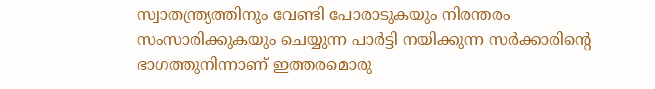സ്വാതന്ത്ര്യത്തിനും വേണ്ടി പോരാടുകയും നിരന്തരം സംസാരിക്കുകയും ചെയ്യുന്ന പാര്‍ട്ടി നയിക്കുന്ന സര്‍ക്കാരിന്റെ ഭാഗത്തുനിന്നാണ് ഇത്തരമൊരു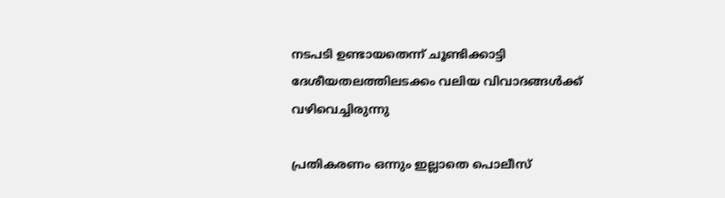നടപടി ഉണ്ടായതെന്ന് ചൂണ്ടിക്കാട്ടി ദേശീയതലത്തിലടക്കം വലിയ വിവാദങ്ങള്‍ക്ക് വഴിവെച്ചിരുന്നു

പ്രതികരണം ഒന്നും ഇല്ലാതെ പൊലീസ്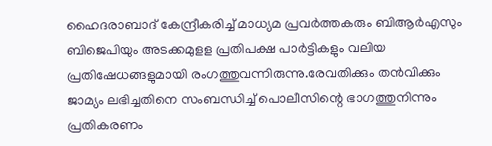ഹൈദരാബാദ് കേന്ദ്രീകരിച്ച് മാധ്യമ പ്രവർത്തകരും ബിആർഎസും ബിജെപിയും അടക്കമുളള പ്രതിപക്ഷ പാർട്ടികളും വലിയ പ്രതിഷേധങ്ങളുമായി രംഗത്തുവന്നിരുന്നു.രേവതിക്കും തൻവിക്കും ജാമ്യം ലഭിച്ചതിനെ സംബന്ധിച്ച് പൊലീസിന്റെ ഭാഗത്തുനിന്നും പ്രതികരണം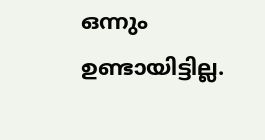ഒന്നും ഉണ്ടായിട്ടില്ല.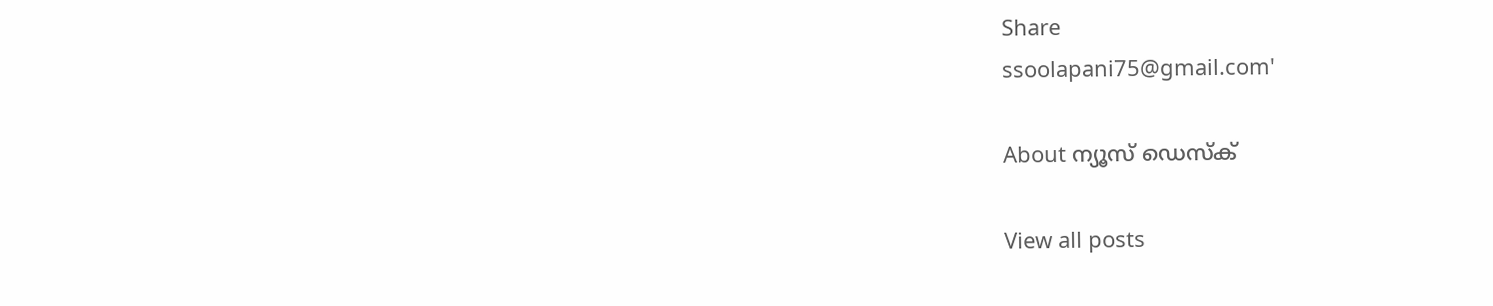Share
ssoolapani75@gmail.com'

About ന്യൂസ് ഡെസ്ക്

View all posts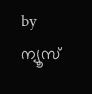by ന്യൂസ്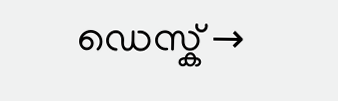ഡെസ്ക് →